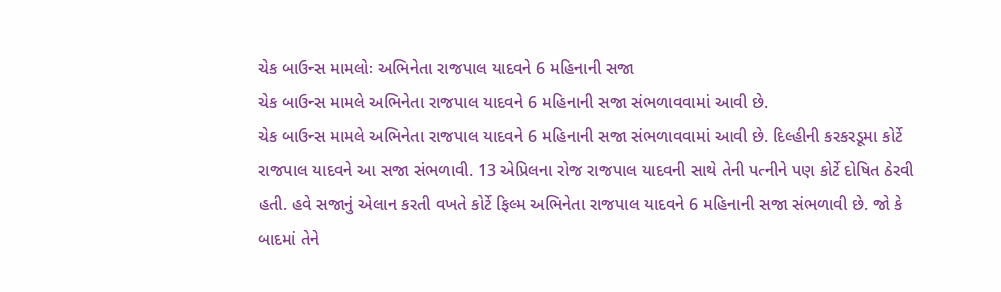ચેક બાઉન્સ મામલોઃ અભિનેતા રાજપાલ યાદવને 6 મહિનાની સજા
ચેક બાઉન્સ મામલે અભિનેતા રાજપાલ યાદવને 6 મહિનાની સજા સંભળાવવામાં આવી છે.
ચેક બાઉન્સ મામલે અભિનેતા રાજપાલ યાદવને 6 મહિનાની સજા સંભળાવવામાં આવી છે. દિલ્હીની કરકરડૂમા કોર્ટે રાજપાલ યાદવને આ સજા સંભળાવી. 13 એપ્રિલના રોજ રાજપાલ યાદવની સાથે તેની પત્નીને પણ કોર્ટે દોષિત ઠેરવી હતી. હવે સજાનું એલાન કરતી વખતે કોર્ટે ફિલ્મ અભિનેતા રાજપાલ યાદવને 6 મહિનાની સજા સંભળાવી છે. જો કે બાદમાં તેને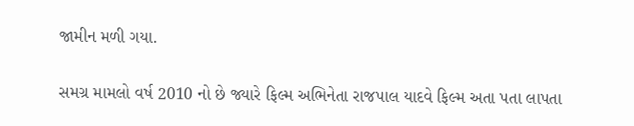જામીન મળી ગયા.

સમગ્ર મામલો વર્ષ 2010 નો છે જ્યારે ફિલ્મ અભિનેતા રાજપાલ યાદવે ફિલ્મ અતા પતા લાપતા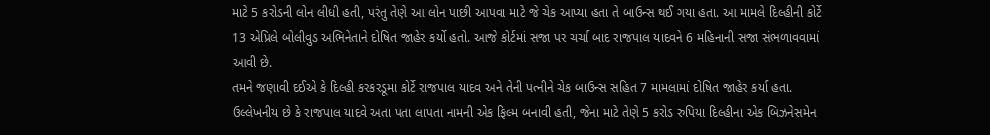માટે 5 કરોડની લોન લીધી હતી, પરંતુ તેણે આ લોન પાછી આપવા માટે જે ચેક આપ્યા હતા તે બાઉન્સ થઈ ગયા હતા. આ મામલે દિલ્હીની કોર્ટે 13 એપ્રિલે બોલીવુડ અભિનેતાને દોષિત જાહેર કર્યો હતો. આજે કોર્ટમાં સજા પર ચર્ચા બાદ રાજપાલ યાદવને 6 મહિનાની સજા સંભળાવવામાં આવી છે.
તમને જણાવી દઈએ કે દિલ્હી કરકરડૂમા કોર્ટે રાજપાલ યાદવ અને તેની પત્નીને ચેક બાઉન્સ સહિત 7 મામલામાં દોષિત જાહેર કર્યા હતા. ઉલ્લેખનીય છે કે રાજપાલ યાદવે અતા પતા લાપતા નામની એક ફિલ્મ બનાવી હતી, જેના માટે તેણે 5 કરોડ રુપિયા દિલ્હીના એક બિઝનેસમેન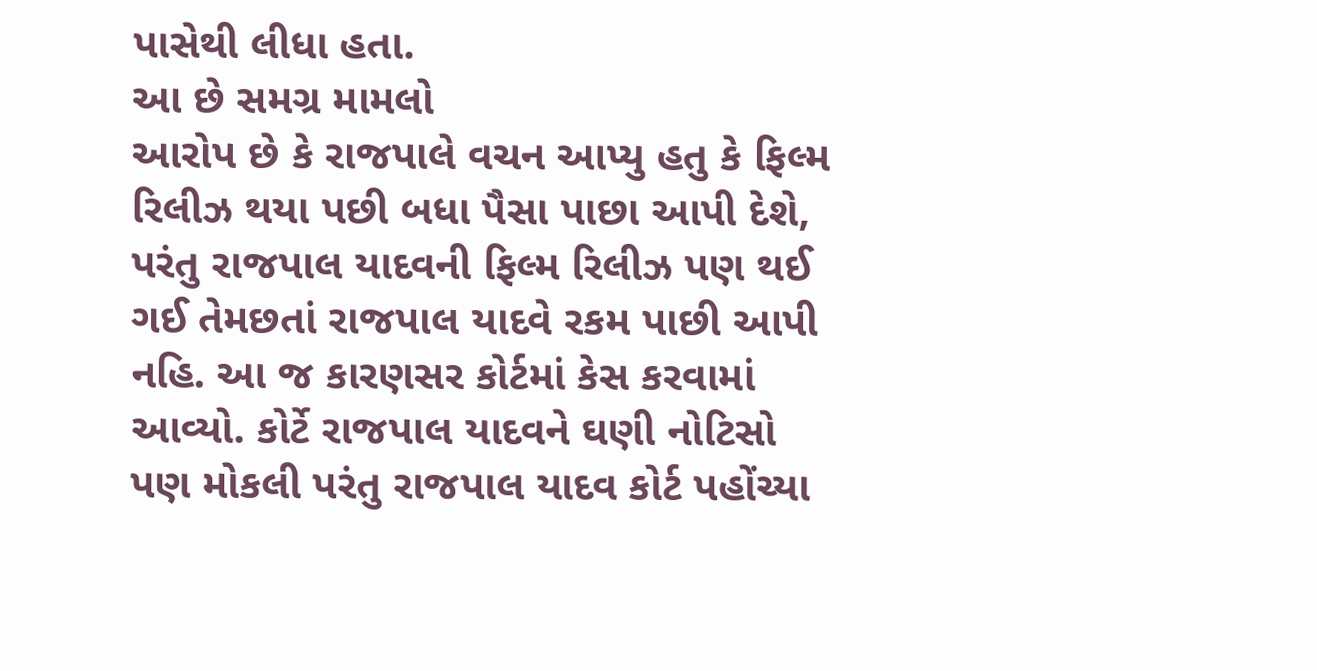પાસેથી લીધા હતા.
આ છે સમગ્ર મામલો
આરોપ છે કે રાજપાલે વચન આપ્યુ હતુ કે ફિલ્મ રિલીઝ થયા પછી બધા પૈસા પાછા આપી દેશે, પરંતુ રાજપાલ યાદવની ફિલ્મ રિલીઝ પણ થઈ ગઈ તેમછતાં રાજપાલ યાદવે રકમ પાછી આપી નહિ. આ જ કારણસર કોર્ટમાં કેસ કરવામાં આવ્યો. કોર્ટે રાજપાલ યાદવને ઘણી નોટિસો પણ મોકલી પરંતુ રાજપાલ યાદવ કોર્ટ પહોંચ્યા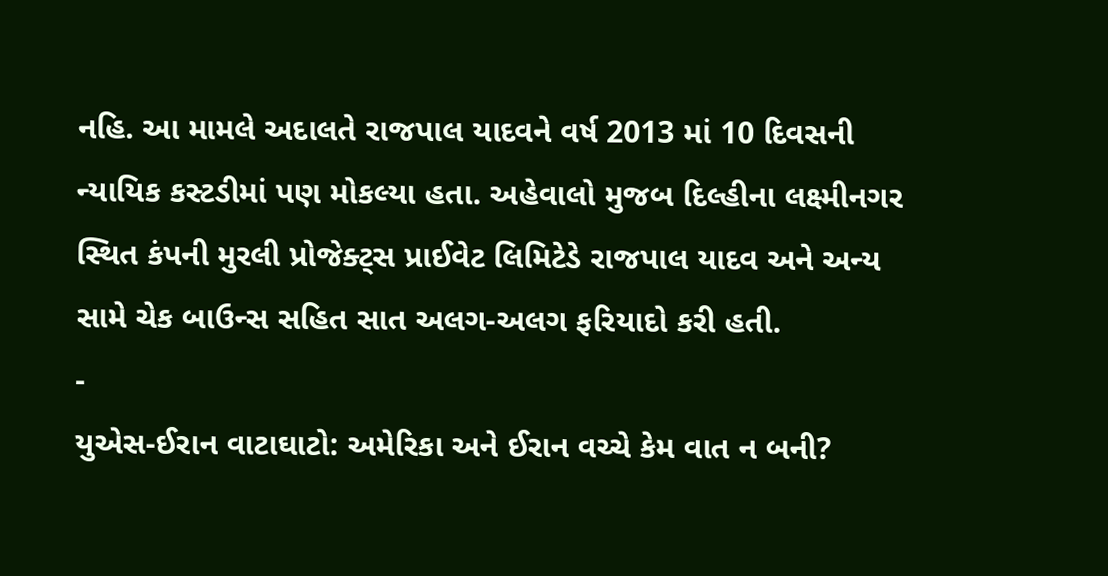નહિ. આ મામલે અદાલતે રાજપાલ યાદવને વર્ષ 2013 માં 10 દિવસની ન્યાયિક કસ્ટડીમાં પણ મોકલ્યા હતા. અહેવાલો મુજબ દિલ્હીના લક્ષ્મીનગર સ્થિત કંપની મુરલી પ્રોજેક્ટ્સ પ્રાઈવેટ લિમિટેડે રાજપાલ યાદવ અને અન્ય સામે ચેક બાઉન્સ સહિત સાત અલગ-અલગ ફરિયાદો કરી હતી.
-
યુએસ-ઈરાન વાટાઘાટો: અમેરિકા અને ઈરાન વચ્ચે કેમ વાત ન બની?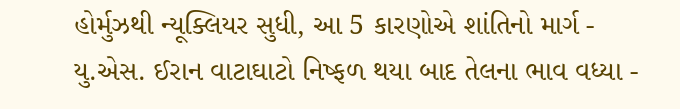હોર્મુઝથી ન્યૂક્લિયર સુધી, આ 5 કારણોએ શાંતિનો માર્ગ -
યુ.એસ. ઈરાન વાટાઘાટો નિષ્ફળ થયા બાદ તેલના ભાવ વધ્યા -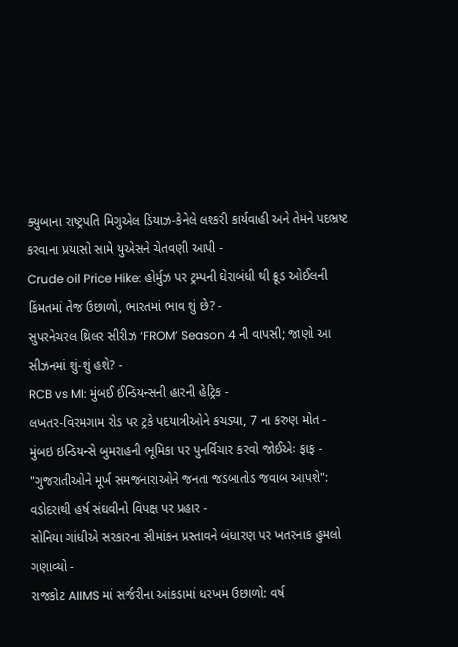ક્યુબાના રાષ્ટ્રપતિ મિગુએલ ડિયાઝ-કેનેલે લશ્કરી કાર્યવાહી અને તેમને પદભ્રષ્ટ કરવાના પ્રયાસો સામે યુએસને ચેતવણી આપી -
Crude oil Price Hike: હોર્મુઝ પર ટ્રમ્પની ઘેરાબંધી થી ક્રૂડ ઓઈલની કિંમતમાં તેજ ઉછાળો, ભારતમાં ભાવ શું છે? -
સુપરનેચરલ થ્રિલર સીરીઝ ‘FROM’ Season 4 ની વાપસી; જાણો આ સીઝનમાં શું-શું હશે? -
RCB vs MI: મુંબઈ ઈન્ડિયન્સની હારની હેટ્રિક -
લખતર-વિરમગામ રોડ પર ટ્રકે પદયાત્રીઓને કચડ્યા, 7 ના કરુણ મોત -
મુંબઇ ઇન્ડિયન્સે બુમરાહની ભૂમિકા પર પુનર્વિચાર કરવો જોઈએઃ ફાફ -
"ગુજરાતીઓને મૂર્ખ સમજનારાઓને જનતા જડબાતોડ જવાબ આપશે": વડોદરાથી હર્ષ સંઘવીનો વિપક્ષ પર પ્રહાર -
સોનિયા ગાંધીએ સરકારના સીમાંકન પ્રસ્તાવને બંધારણ પર ખતરનાક હુમલો ગણાવ્યો -
રાજકોટ AIIMS માં સર્જરીના આંકડામાં ધરખમ ઉછાળો: વર્ષ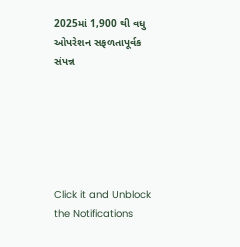2025માં 1,900 થી વધુ ઓપરેશન સફળતાપૂર્વક સંપન્ન






Click it and Unblock the Notifications